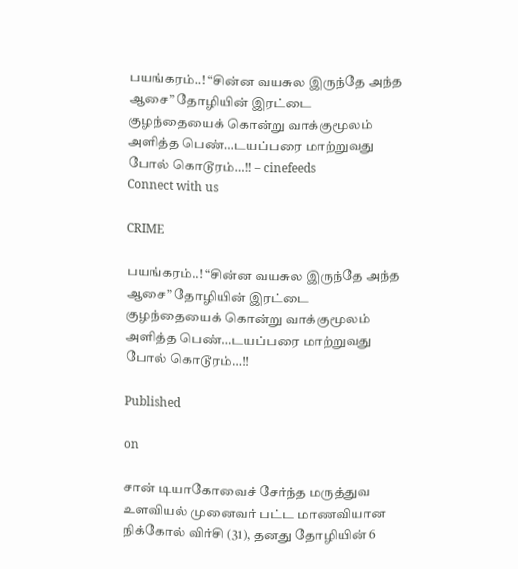பயங்கரம்..! “சின்ன வயசுல இருந்தே அந்த ஆசை” தோழியின் இரட்டை குழந்தையைக் கொன்று வாக்குமூலம் அளித்த பெண்…டயப்பரை மாற்றுவது போல் கொடூரம்…!! – cinefeeds
Connect with us

CRIME

பயங்கரம்..! “சின்ன வயசுல இருந்தே அந்த ஆசை” தோழியின் இரட்டை குழந்தையைக் கொன்று வாக்குமூலம் அளித்த பெண்…டயப்பரை மாற்றுவது போல் கொடூரம்…!!

Published

on

சான் டியாகோவைச் சேர்ந்த மருத்துவ உளவியல் முனைவர் பட்ட மாணவியான நிக்கோல் விர்சி (31), தனது தோழியின் 6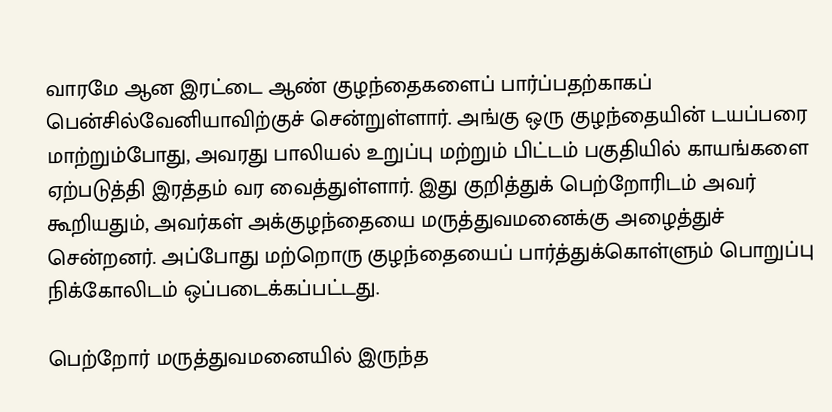வாரமே ஆன இரட்டை ஆண் குழந்தைகளைப் பார்ப்பதற்காகப் பென்சில்வேனியாவிற்குச் சென்றுள்ளார். அங்கு ஒரு குழந்தையின் டயப்பரை மாற்றும்போது, அவரது பாலியல் உறுப்பு மற்றும் பிட்டம் பகுதியில் காயங்களை ஏற்படுத்தி இரத்தம் வர வைத்துள்ளார். இது குறித்துக் பெற்றோரிடம் அவர் கூறியதும், அவர்கள் அக்குழந்தையை மருத்துவமனைக்கு அழைத்துச் சென்றனர். அப்போது மற்றொரு குழந்தையைப் பார்த்துக்கொள்ளும் பொறுப்பு நிக்கோலிடம் ஒப்படைக்கப்பட்டது.

பெற்றோர் மருத்துவமனையில் இருந்த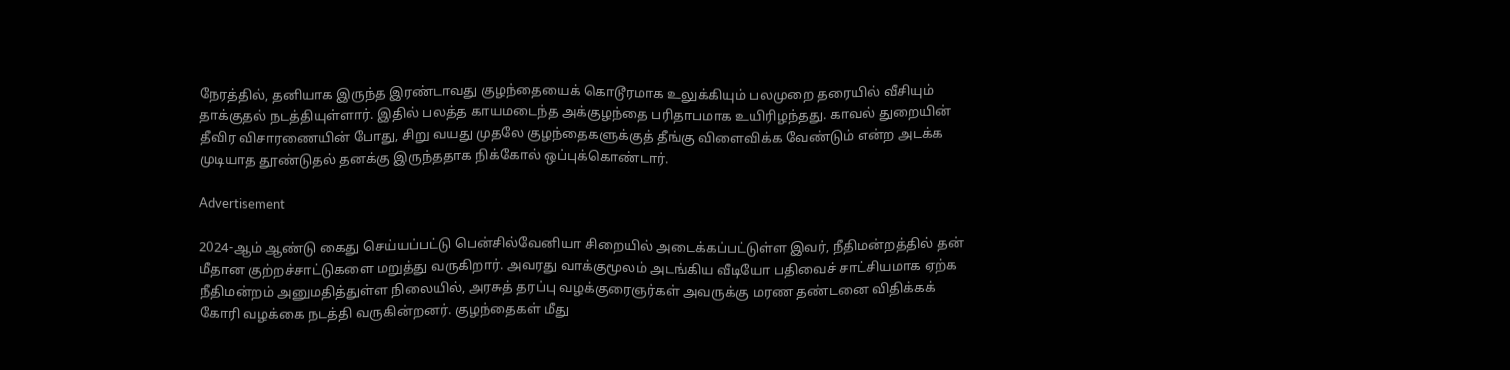நேரத்தில், தனியாக இருந்த இரண்டாவது குழந்தையைக் கொடூரமாக உலுக்கியும் பலமுறை தரையில் வீசியும் தாக்குதல் நடத்தியுள்ளார். இதில் பலத்த காயமடைந்த அக்குழந்தை பரிதாபமாக உயிரிழந்தது. காவல் துறையின் தீவிர விசாரணையின் போது, சிறு வயது முதலே குழந்தைகளுக்குத் தீங்கு விளைவிக்க வேண்டும் என்ற அடக்க முடியாத தூண்டுதல் தனக்கு இருந்ததாக நிக்கோல் ஒப்புக்கொண்டார்.

Advertisement

2024-ஆம் ஆண்டு கைது செய்யப்பட்டு பென்சில்வேனியா சிறையில் அடைக்கப்பட்டுள்ள இவர், நீதிமன்றத்தில் தன் மீதான குற்றச்சாட்டுகளை மறுத்து வருகிறார். அவரது வாக்குமூலம் அடங்கிய வீடியோ பதிவைச் சாட்சியமாக ஏற்க நீதிமன்றம் அனுமதித்துள்ள நிலையில், அரசுத் தரப்பு வழக்குரைஞர்கள் அவருக்கு மரண தண்டனை விதிக்கக் கோரி வழக்கை நடத்தி வருகின்றனர். குழந்தைகள் மீது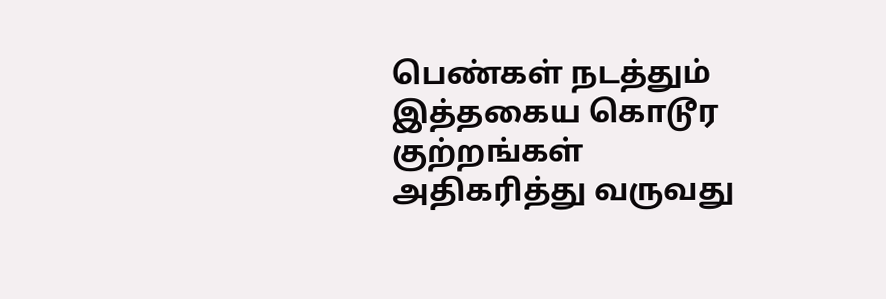பெண்கள் நடத்தும் இத்தகைய கொடூர குற்றங்கள் அதிகரித்து வருவது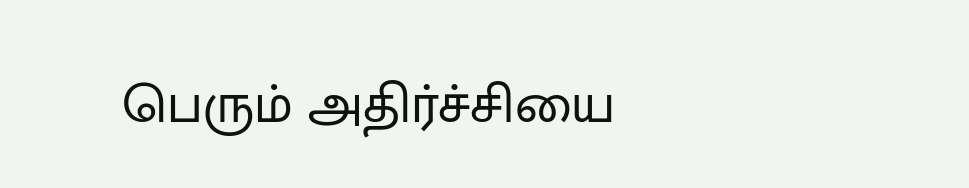பெரும் அதிர்ச்சியை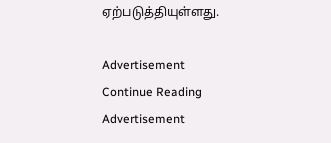ஏற்படுத்தியுள்ளது.

Advertisement
Continue Reading
Advertisement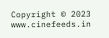Copyright © 2023 www.cinefeeds.in